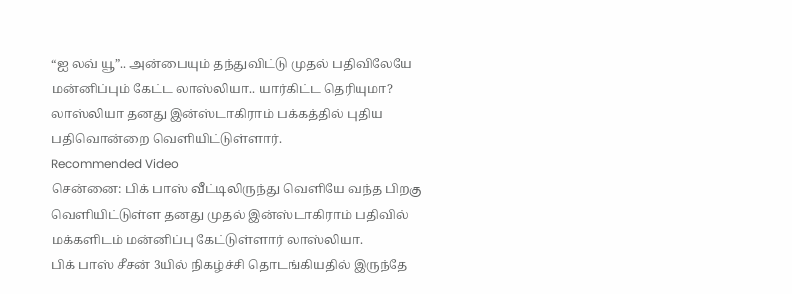“ஐ லவ் யூ”.. அன்பையும் தந்துவிட்டு முதல் பதிவிலேயே மன்னிப்பும் கேட்ட லாஸ்லியா.. யார்கிட்ட தெரியுமா?
லாஸ்லியா தனது இன்ஸ்டாகிராம் பக்கத்தில் புதிய பதிவொன்றை வெளியிட்டுள்ளார்.
Recommended Video
சென்னை: பிக் பாஸ் வீட்டிலிருந்து வெளியே வந்த பிறகு வெளியிட்டுள்ள தனது முதல் இன்ஸ்டாகிராம் பதிவில் மக்களிடம் மன்னிப்பு கேட்டுள்ளார் லாஸ்லியா.
பிக் பாஸ் சீசன் 3யில் நிகழ்ச்சி தொடங்கியதில் இருந்தே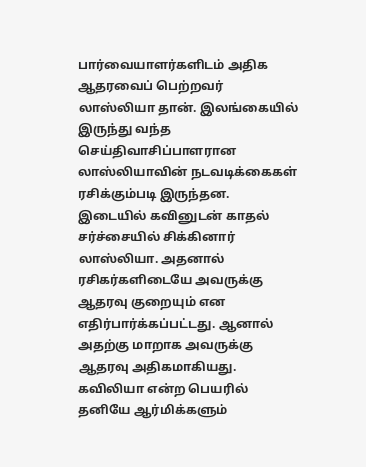பார்வையாளர்களிடம் அதிக ஆதரவைப் பெற்றவர் லாஸ்லியா தான். இலங்கையில் இருந்து வந்த செய்திவாசிப்பாளரான லாஸ்லியாவின் நடவடிக்கைகள் ரசிக்கும்படி இருந்தன.
இடையில் கவினுடன் காதல் சர்ச்சையில் சிக்கினார் லாஸ்லியா. அதனால் ரசிகர்களிடையே அவருக்கு ஆதரவு குறையும் என எதிர்பார்க்கப்பட்டது. ஆனால் அதற்கு மாறாக அவருக்கு ஆதரவு அதிகமாகியது. கவிலியா என்ற பெயரில் தனியே ஆர்மிக்களும்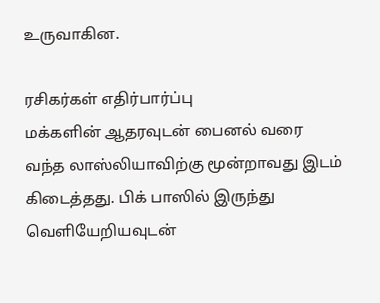உருவாகின.

ரசிகர்கள் எதிர்பார்ப்பு
மக்களின் ஆதரவுடன் பைனல் வரை வந்த லாஸ்லியாவிற்கு மூன்றாவது இடம் கிடைத்தது. பிக் பாஸில் இருந்து வெளியேறியவுடன்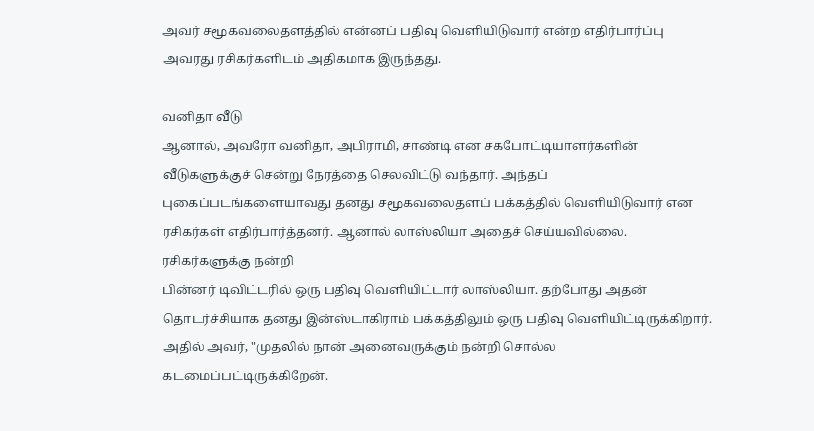அவர் சமூகவலைதளத்தில் என்னப் பதிவு வெளியிடுவார் என்ற எதிர்பார்ப்பு அவரது ரசிகர்களிடம் அதிகமாக இருந்தது.

வனிதா வீடு
ஆனால், அவரோ வனிதா, அபிராமி, சாண்டி என சகபோட்டியாளர்களின் வீடுகளுக்குச் சென்று நேரத்தை செலவிட்டு வந்தார். அந்தப் புகைப்படங்களையாவது தனது சமூகவலைதளப் பக்கத்தில் வெளியிடுவார் என ரசிகர்கள் எதிர்பார்த்தனர். ஆனால் லாஸ்லியா அதைச் செய்யவில்லை.
ரசிகர்களுக்கு நன்றி
பின்னர் டிவிட்டரில் ஒரு பதிவு வெளியிட்டார் லாஸ்லியா. தற்போது அதன் தொடர்ச்சியாக தனது இன்ஸ்டாகிராம் பக்கத்திலும் ஒரு பதிவு வெளியிட்டிருக்கிறார். அதில் அவர், "முதலில் நான் அனைவருக்கும் நன்றி சொல்ல கடமைப்பட்டிருக்கிறேன்.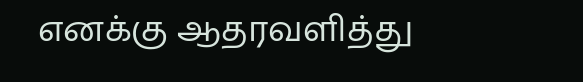எனக்கு ஆதரவளித்து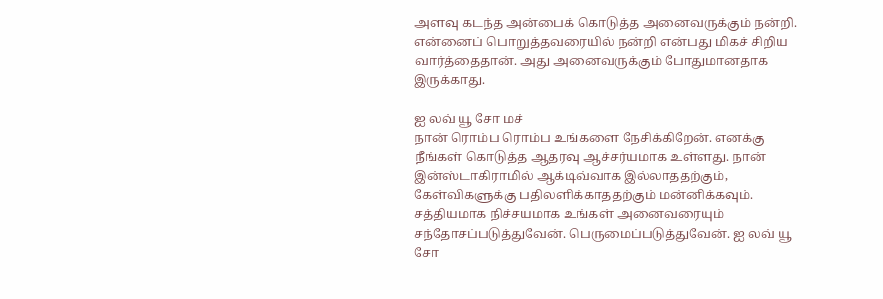அளவு கடந்த அன்பைக் கொடுத்த அனைவருக்கும் நன்றி. என்னைப் பொறுத்தவரையில் நன்றி என்பது மிகச் சிறிய வார்த்தைதான். அது அனைவருக்கும் போதுமானதாக இருக்காது.

ஐ லவ் யூ சோ மச்
நான் ரொம்ப ரொம்ப உங்களை நேசிக்கிறேன். எனக்கு நீங்கள் கொடுத்த ஆதரவு ஆச்சர்யமாக உள்ளது. நான் இன்ஸ்டாகிராமில் ஆக்டிவ்வாக இல்லாததற்கும், கேள்விகளுக்கு பதிலளிக்காததற்கும் மன்னிக்கவும். சத்தியமாக நிச்சயமாக உங்கள் அனைவரையும் சந்தோசப்படுத்துவேன். பெருமைப்படுத்துவேன். ஐ லவ் யூ சோ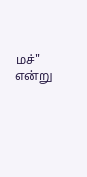மச்" என்று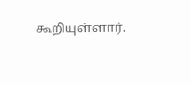கூறியுள்ளார்.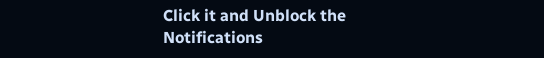Click it and Unblock the Notifications